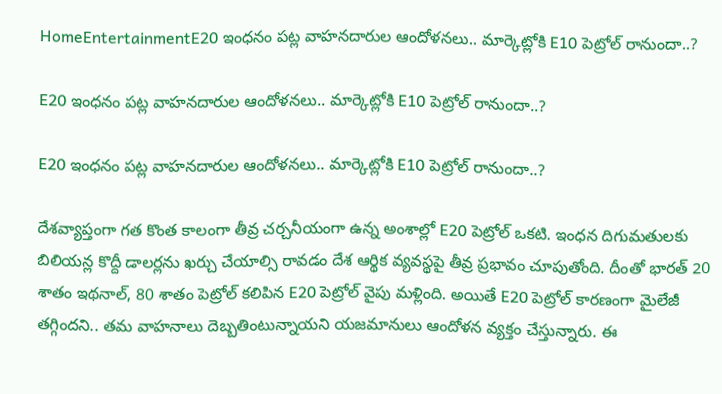HomeEntertainmentE20 ఇంధనం పట్ల వాహనదారుల ఆందోళనలు.. మార్కెట్లోకి E10 పెట్రోల్ రానుందా..?

E20 ఇంధనం పట్ల వాహనదారుల ఆందోళనలు.. మార్కెట్లోకి E10 పెట్రోల్ రానుందా..?

E20 ఇంధనం పట్ల వాహనదారుల ఆందోళనలు.. మార్కెట్లోకి E10 పెట్రోల్ రానుందా..?

దేశవ్యాప్తంగా గత కొంత కాలంగా తీవ్ర చర్చనీయంగా ఉన్న అంశాల్లో E20 పెట్రోల్ ఒకటి. ఇంధన దిగుమతులకు బిలియన్ల కొద్దీ డాలర్లను ఖర్చు చేయాల్సి రావడం దేశ ఆర్థిక వ్యవస్థపై తీవ్ర ప్రభావం చూపుతోంది. దీంతో భారత్ 20 శాతం ఇథనాల్, 80 శాతం పెట్రోల్ కలిపిన E20 పెట్రోల్ వైపు మళ్లింది. అయితే E20 పెట్రోల్ కారణంగా మైలేజీ తగ్గిందని.. తమ వాహనాలు దెబ్బతింటున్నాయని యజమానులు ఆందోళన వ్యక్తం చేస్తున్నారు. ఈ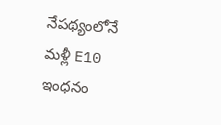నేపథ్యంలోనే మళ్లీ E10 ఇంధనం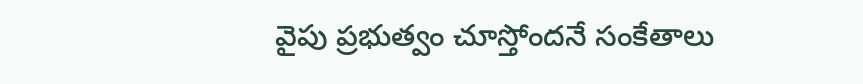వైపు ప్రభుత్వం చూస్తోందనే సంకేతాలు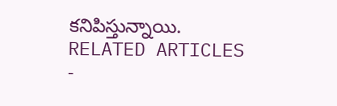కనిపిస్తున్నాయి.
RELATED ARTICLES
-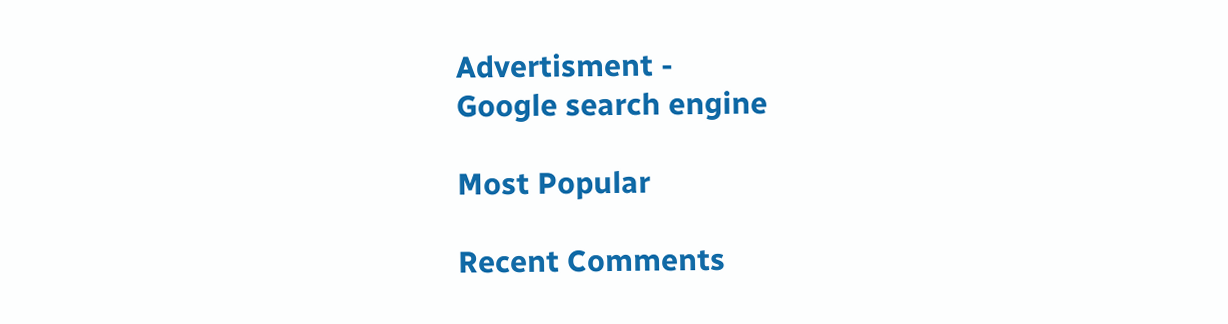Advertisment -
Google search engine

Most Popular

Recent Comments